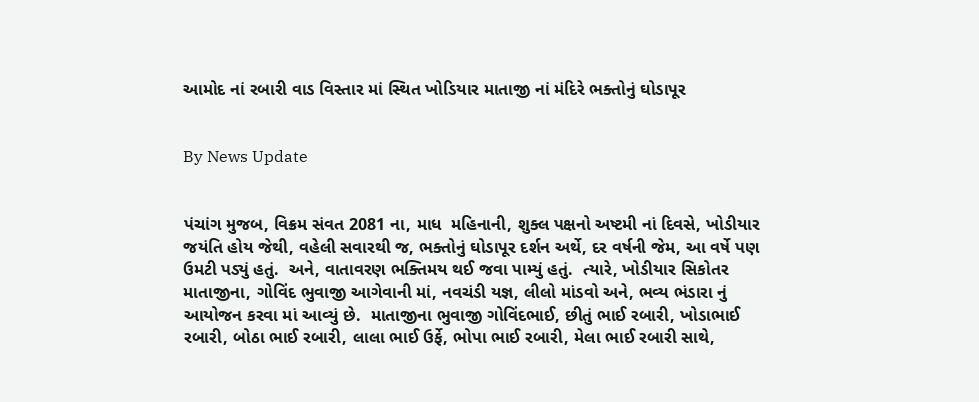આમોદ નાં રબારી વાડ વિસ્તાર માં સ્થિત ખોડિયાર માતાજી નાં મંદિરે ભક્તોનું ઘોડાપૂર


By News Update


પંચાંગ મુજબ, વિક્રમ સંવત 2081 ના, માધ  મહિનાની, શુક્લ પક્ષનો અષ્ટમી નાં દિવસે, ખોડીયાર જયંતિ હોય જેથી, વહેલી સવારથી જ, ભક્તોનું ઘોડાપૂર દર્શન અર્થે, દર વર્ષની જેમ, આ વર્ષે પણ ઉમટી પડ્યું હતું.  અને, વાતાવરણ ભક્તિમય થઈ જવા પામ્યું હતું.  ત્યારે, ખોડીયાર સિકોતર માતાજીના, ગોવિંદ ભુવાજી આગેવાની માં, નવચંડી યજ્ઞ, લીલો માંડવો અને, ભવ્ય ભંડારા નું આયોજન કરવા માં આવ્યું છે.  માતાજીના ભુવાજી ગોવિંદભાઈ, છીતું ભાઈ રબારી, ખોડાભાઈ રબારી, બોઠા ભાઈ રબારી, લાલા ભાઈ ઉર્ફે, ભોપા ભાઈ રબારી, મેલા ભાઈ રબારી સાથે,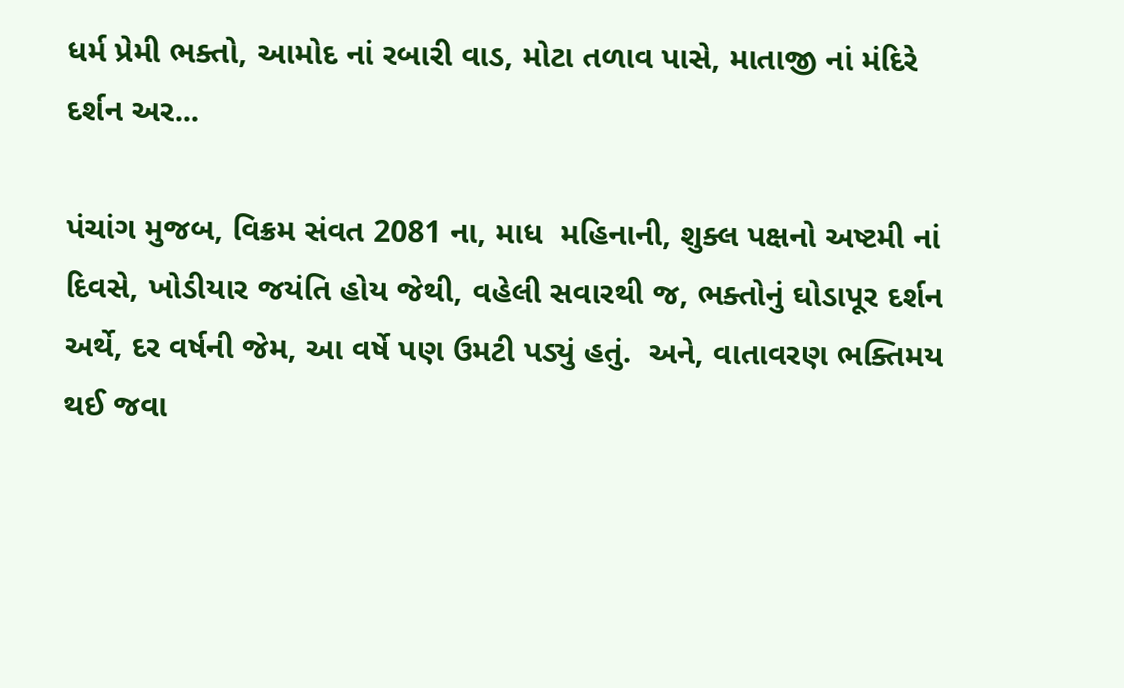ધર્મ પ્રેમી ભક્તો, આમોદ નાં રબારી વાડ, મોટા તળાવ પાસે, માતાજી નાં મંદિરે દર્શન અર...

પંચાંગ મુજબ, વિક્રમ સંવત 2081 ના, માધ  મહિનાની, શુક્લ પક્ષનો અષ્ટમી નાં દિવસે, ખોડીયાર જયંતિ હોય જેથી, વહેલી સવારથી જ, ભક્તોનું ઘોડાપૂર દર્શન અર્થે, દર વર્ષની જેમ, આ વર્ષે પણ ઉમટી પડ્યું હતું.  અને, વાતાવરણ ભક્તિમય થઈ જવા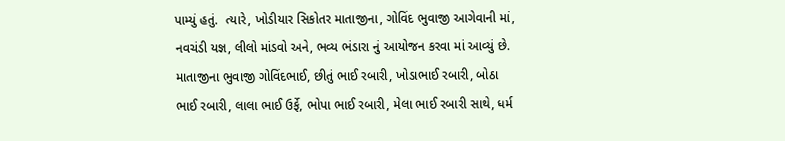પામ્યું હતું.  ત્યારે, ખોડીયાર સિકોતર માતાજીના, ગોવિંદ ભુવાજી આગેવાની માં, નવચંડી યજ્ઞ, લીલો માંડવો અને, ભવ્ય ભંડારા નું આયોજન કરવા માં આવ્યું છે.  માતાજીના ભુવાજી ગોવિંદભાઈ, છીતું ભાઈ રબારી, ખોડાભાઈ રબારી, બોઠા ભાઈ રબારી, લાલા ભાઈ ઉર્ફે, ભોપા ભાઈ રબારી, મેલા ભાઈ રબારી સાથે, ધર્મ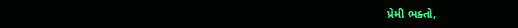પ્રેમી ભક્તો,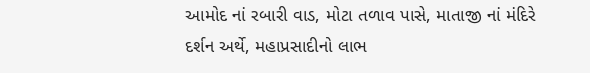આમોદ નાં રબારી વાડ, મોટા તળાવ પાસે, માતાજી નાં મંદિરે દર્શન અર્થે, મહાપ્રસાદીનો લાભ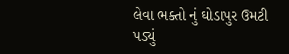લેવા ભક્તો નું ઘોડાપુર ઉમટી પડ્યું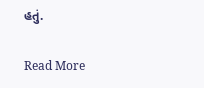હતું.

Read More